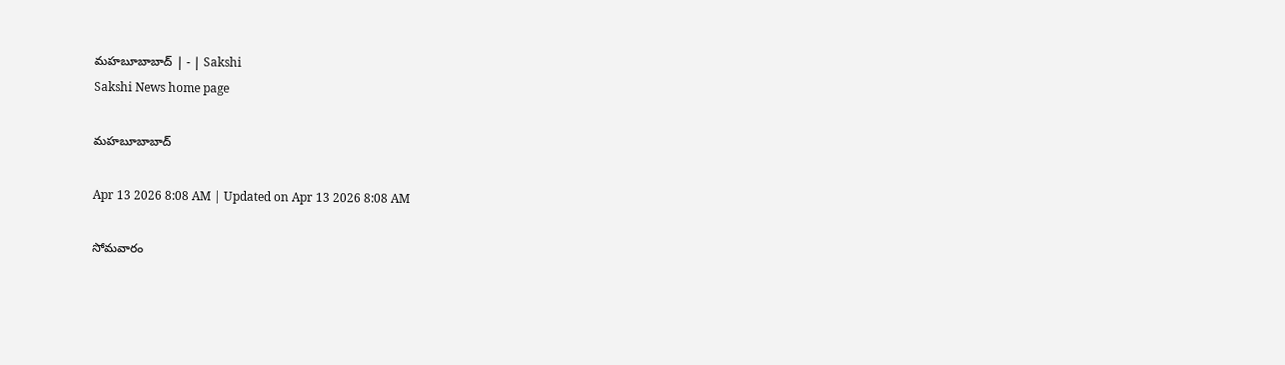మహబూబాబాద్‌ | - | Sakshi
Sakshi News home page

మహబూబాబాద్‌

Apr 13 2026 8:08 AM | Updated on Apr 13 2026 8:08 AM

సోమవారం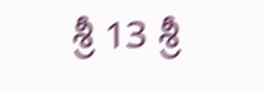శ్రీ 13 శ్రీ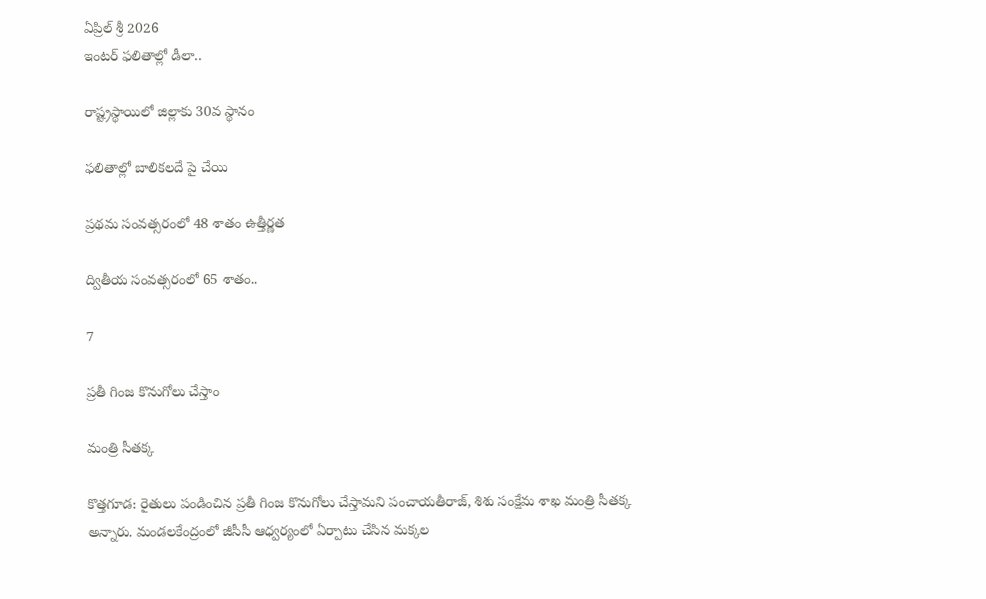ఏప్రిల్‌ శ్రీ 2026
ఇంటర్‌ ఫలితాల్లో డీలా..

రాష్ట్రస్థాయిలో జిల్లాకు 30వ స్థానం

ఫలితాల్లో బాలికలదే పై చేయి

ప్రథమ సంవత్సరంలో 48 శాతం ఉత్తీర్ణత

ద్వితీయ సంవత్సరంలో 65 శాతం..

7

ప్రతీ గింజ కొనుగోలు చేస్తాం

మంత్రి సీతక్క

కొత్తగూడ: రైతులు పండించిన ప్రతీ గింజ కొనుగోలు చేస్తామని పంచాయతీరాజ్‌, శిశు సంక్షేమ శాఖ మంత్రి సీతక్క అన్నారు. మండలకేంద్రంలో జీసీసీ ఆధ్వర్యంలో ఏర్పాటు చేసిన మక్కల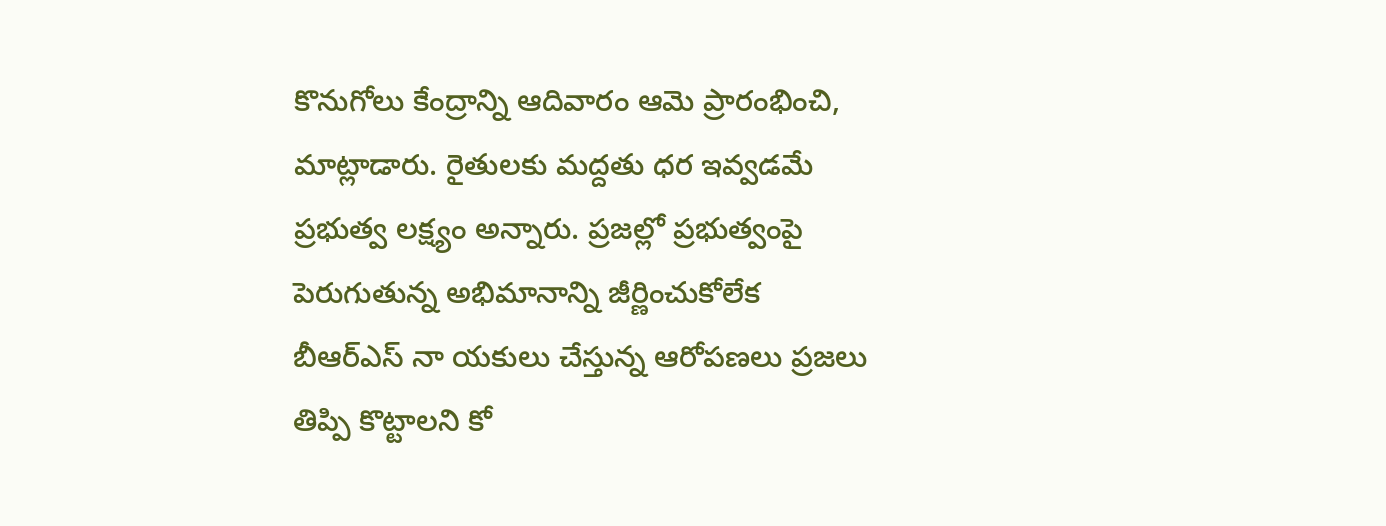కొనుగోలు కేంద్రాన్ని ఆదివారం ఆమె ప్రారంభించి, మాట్లాడారు. రైతులకు మద్దతు ధర ఇవ్వడమే ప్రభుత్వ లక్ష్యం అన్నారు. ప్రజల్లో ప్రభుత్వంపై పెరుగుతున్న అభిమానాన్ని జీర్ణించుకోలేక బీఆర్‌ఎస్‌ నా యకులు చేస్తున్న ఆరోపణలు ప్రజలు తిప్పి కొట్టాలని కో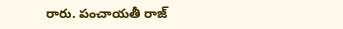రారు. పంచాయతీ రాజ్‌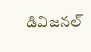డివిజనల్‌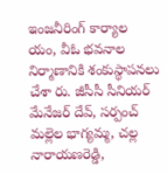ఇంజనీరింగ్‌ కార్యాల యం, వీఓ భవనాల నిర్మాణానికి శంకుస్థాపనలు చేశా రు. జీసీసీ సీనియర్‌ మేనేజర్‌ దేవ్‌, సర్పంచ్‌ మల్లెల భాగ్యమ్మ, చల్ల నారాయణరెడ్డి,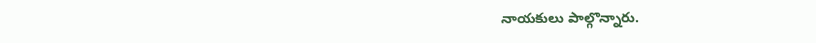నాయకులు పాల్గొన్నారు.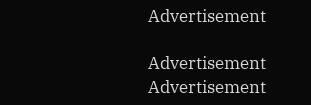Advertisement

Advertisement
Advertisement